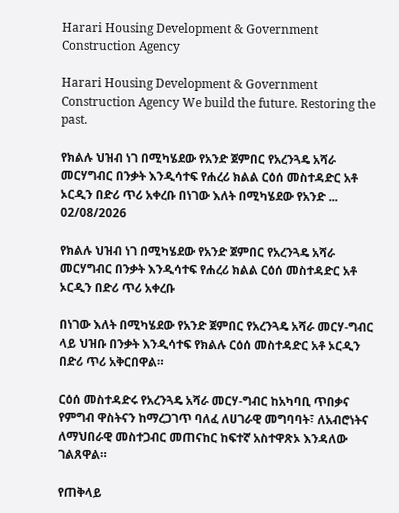Harari Housing Development & Government Construction Agency

Harari Housing Development & Government Construction Agency We build the future. Restoring the past.

የክልሉ ህዝብ ነገ በሚካሄደው የአንድ ጀምበር የአረንጓዴ አሻራ መርሃግብር በንቃት እንዲሳተፍ የሐረሪ ክልል ርዕሰ መስተዳድር አቶ ኦርዲን በድሪ ጥሪ አቀረቡ በነገው እለት በሚካሄደው የአንድ ...
02/08/2026

የክልሉ ህዝብ ነገ በሚካሄደው የአንድ ጀምበር የአረንጓዴ አሻራ መርሃግብር በንቃት እንዲሳተፍ የሐረሪ ክልል ርዕሰ መስተዳድር አቶ ኦርዲን በድሪ ጥሪ አቀረቡ

በነገው እለት በሚካሄደው የአንድ ጀምበር የአረንጓዴ አሻራ መርሃ-ግብር ላይ ህዝቡ በንቃት እንዲሳተፍ የክልሉ ርዕሰ መስተዳድር አቶ ኦርዲን በድሪ ጥሪ አቅርበዋል።

ርዕሰ መስተዳድሩ የአረንጓዴ አሻራ መርሃ-ግብር ከአካባቢ ጥበቃና የምግብ ዋስትናን ከማረጋገጥ ባለፈ ለሀገራዊ መግባባት፣ ለአብሮነትና ለማህበራዊ መስተጋብር መጠናከር ከፍተኛ አስተዋጽኦ እንዳለው ገልጸዋል።

የጠቅላይ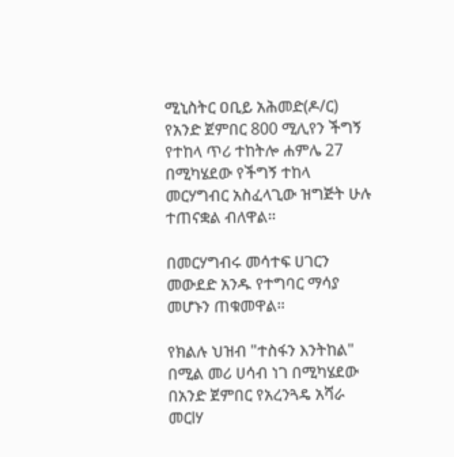ሚኒስትር ዐቢይ አሕመድ(ዶ/ር) የአንድ ጀምበር 800 ሚሊየን ችግኝ የተከላ ጥሪ ተከትሎ ሐምሌ 27 በሚካሄደው የችግኝ ተከላ መርሃግብር አስፈላጊው ዝግጅት ሁሉ ተጠናቋል ብለዋል።

በመርሃግብሩ መሳተፍ ሀገርን መውደድ አንዱ የተግባር ማሳያ መሆኑን ጠቁመዋል።

የክልሉ ህዝብ "ተስፋን እንትከል" በሚል መሪ ሀሳብ ነገ በሚካሄደው በአንድ ጀምበር የአረንጓዴ አሻራ መርlሃ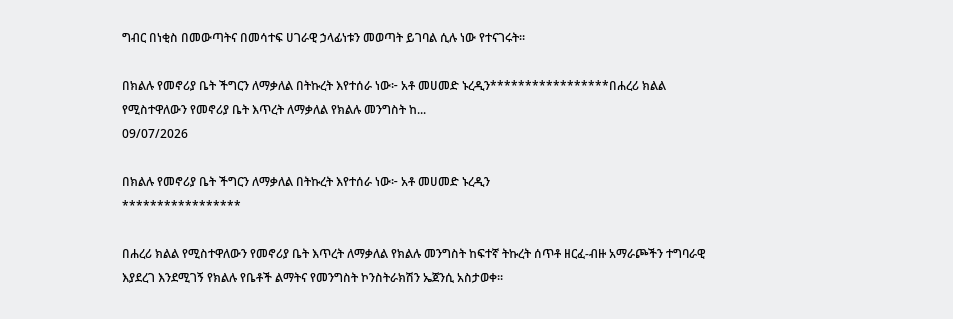ግብር በነቂስ በመውጣትና በመሳተፍ ሀገራዊ ኃላፊነቱን መወጣት ይገባል ሲሉ ነው የተናገሩት።

በክልሉ የመኖሪያ ቤት ችግርን ለማቃለል በትኩረት እየተሰራ ነው፦ አቶ መሀመድ ኑረዲን*****************በሐረሪ ክልል የሚስተዋለውን የመኖሪያ ቤት እጥረት ለማቃለል የክልሉ መንግስት ከ...
09/07/2026

በክልሉ የመኖሪያ ቤት ችግርን ለማቃለል በትኩረት እየተሰራ ነው፦ አቶ መሀመድ ኑረዲን
*****************

በሐረሪ ክልል የሚስተዋለውን የመኖሪያ ቤት እጥረት ለማቃለል የክልሉ መንግስት ከፍተኛ ትኩረት ሰጥቶ ዘርፈ-ብዙ አማራጮችን ተግባራዊ እያደረገ እንደሚገኝ የክልሉ የቤቶች ልማትና የመንግስት ኮንስትራክሽን ኤጀንሲ አስታወቀ።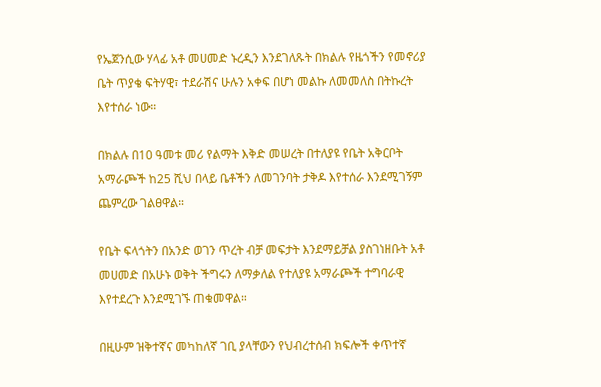የኤጀንሲው ሃላፊ አቶ መሀመድ ኑረዲን እንደገለጹት በክልሉ የዜጎችን የመኖሪያ ቤት ጥያቄ ፍትሃዊ፣ ተደራሽና ሁሉን አቀፍ በሆነ መልኩ ለመመለስ በትኩረት እየተሰራ ነው።

በክልሉ በ10 ዓመቱ መሪ የልማት እቅድ መሠረት በተለያዩ የቤት አቅርቦት አማራጮች ከ25 ሺህ በላይ ቤቶችን ለመገንባት ታቅዶ እየተሰራ እንደሚገኝም ጨምረው ገልፀዋል።

የቤት ፍላጎትን በአንድ ወገን ጥረት ብቻ መፍታት እንደማይቻል ያስገነዘቡት አቶ መሀመድ በአሁኑ ወቅት ችግሩን ለማቃለል የተለያዩ አማራጮች ተግባራዊ እየተደረጉ እንደሚገኙ ጠቁመዋል።

በዚሁም ዝቅተኛና መካከለኛ ገቢ ያላቸውን የህብረተሰብ ክፍሎች ቀጥተኛ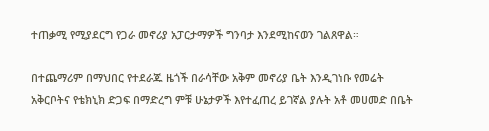ተጠቃሚ የሚያደርግ የጋራ መኖሪያ አፓርታማዎች ግንባታ እንደሚከናወን ገልጸዋል።

በተጨማሪም በማህበር የተደራጁ ዜጎች በራሳቸው አቅም መኖሪያ ቤት እንዲገነቡ የመሬት አቅርቦትና የቴክኒክ ድጋፍ በማድረግ ምቹ ሁኔታዎች እየተፈጠረ ይገኛል ያሉት አቶ መሀመድ በቤት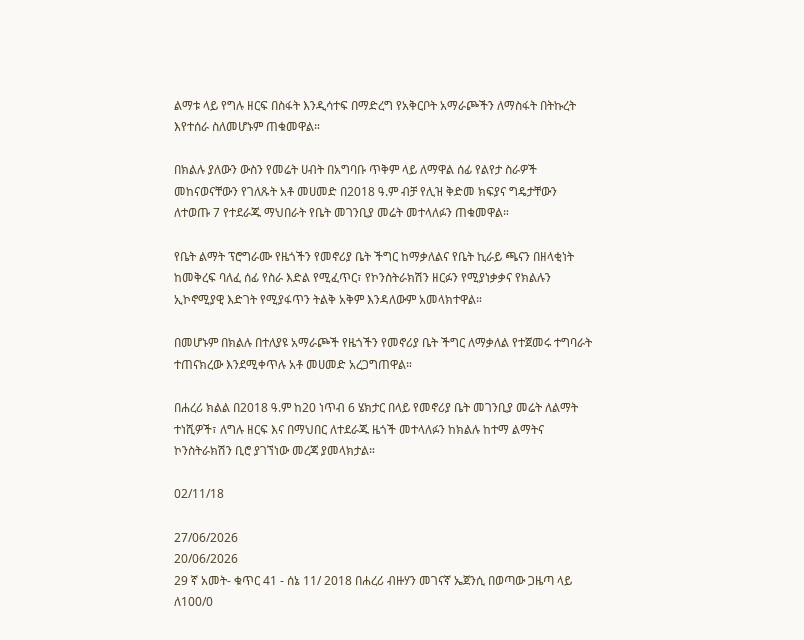ልማቱ ላይ የግሉ ዘርፍ በስፋት እንዲሳተፍ በማድረግ የአቅርቦት አማራጮችን ለማስፋት በትኩረት እየተሰራ ስለመሆኑም ጠቁመዋል።

በክልሉ ያለውን ውስን የመሬት ሀብት በአግባቡ ጥቅም ላይ ለማዋል ሰፊ የልየታ ስራዎች መከናወናቸውን የገለጹት አቶ መሀመድ በ2018 ዓ.ም ብቻ የሊዝ ቅድመ ክፍያና ግዴታቸውን ለተወጡ 7 የተደራጁ ማህበራት የቤት መገንቢያ መሬት መተላለፉን ጠቁመዋል።

የቤት ልማት ፕሮግራሙ የዜጎችን የመኖሪያ ቤት ችግር ከማቃለልና የቤት ኪራይ ጫናን በዘላቂነት ከመቅረፍ ባለፈ ሰፊ የስራ እድል የሚፈጥር፣ የኮንስትራክሽን ዘርፉን የሚያነቃቃና የክልሉን ኢኮኖሚያዊ እድገት የሚያፋጥን ትልቅ አቅም እንዳለውም አመላክተዋል።

በመሆኑም በክልሉ በተለያዩ አማራጮች የዜጎችን የመኖሪያ ቤት ችግር ለማቃለል የተጀመሩ ተግባራት ተጠናክረው እንደሚቀጥሉ አቶ መሀመድ አረጋግጠዋል።

በሐረሪ ክልል በ2018 ዓ.ም ከ20 ነጥብ 6 ሄክታር በላይ የመኖሪያ ቤት መገንቢያ መሬት ለልማት ተነሺዎች፣ ለግሉ ዘርፍ እና በማህበር ለተደራጁ ዜጎች መተላለፉን ከክልሉ ከተማ ልማትና ኮንስትራክሽን ቢሮ ያገኘነው መረጃ ያመላክታል።

02/11/18

27/06/2026
20/06/2026
29 ኛ አመት- ቁጥር 41 - ሰኔ 11/ 2018 በሐረሪ ብዙሃን መገናኛ ኤጀንሲ በወጣው ጋዜጣ ላይ ለ100/0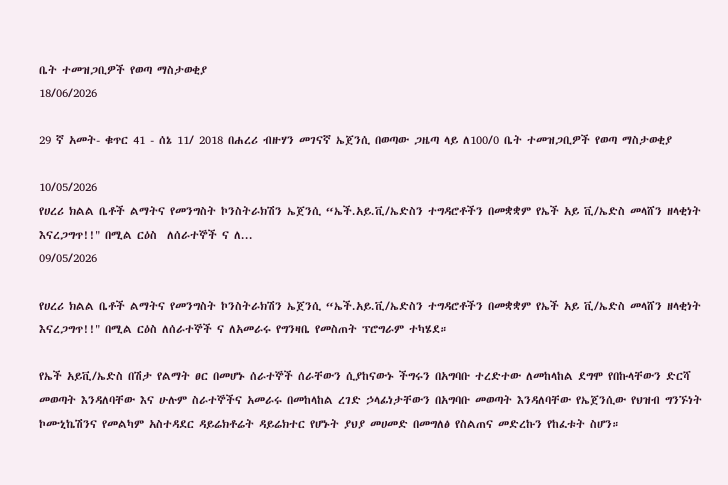ቤት ተመዝጋቢዎች የወጣ ማስታወቂያ
18/06/2026

29 ኛ አመት- ቁጥር 41 - ሰኔ 11/ 2018 በሐረሪ ብዙሃን መገናኛ ኤጀንሲ በወጣው ጋዜጣ ላይ ለ100/0 ቤት ተመዝጋቢዎች የወጣ ማስታወቂያ

10/05/2026
የሀረሪ ክልል ቤቶች ልማትና የመንግስት ኮንስትራክሽን ኤጀንሲ “ኤች.አይ.ቪ/ኤድስን ተግዳሮቶችን በመቋቋም የኤች አይ ቪ/ኤድስ መላሸን ዘላቂነት እናረጋግጥ!!" በሚል ርዕስ  ለሰራተኞች ና ለ...
09/05/2026

የሀረሪ ክልል ቤቶች ልማትና የመንግስት ኮንስትራክሽን ኤጀንሲ “ኤች.አይ.ቪ/ኤድስን ተግዳሮቶችን በመቋቋም የኤች አይ ቪ/ኤድስ መላሸን ዘላቂነት እናረጋግጥ!!" በሚል ርዕስ ለሰራተኞች ና ለአመራሩ የግንዛቤ የመስጠት ፕሮግራም ተካሄደ።

የኤች አይቪ/ኤድስ በሽታ የልማት ፀር በመሆኑ ሰራተኞች ሰራቸውን ሲያከናውኑ ችግሩን በአግባቡ ተረድተው ለመከላከል ደግሞ የበኩላቸውን ድርሻ መወጣት እንዳለባቸው እና ሁሉም ስራተኞችና አመራሩ በመከላከል ረገድ ኃላፊነታቸውን በአግባቡ መወጣት እንዳለባቸው የኤጀንሲው የህዝብ ግንኙነት ኮሙኒኬሽንና የመልካም አስተዳደር ዳይሬክቶሬት ዳይሬክተር የሆኑት ያህያ መሀመድ በመግለፅ የስልጠና መድረኩን የከፈቱት ስሆን።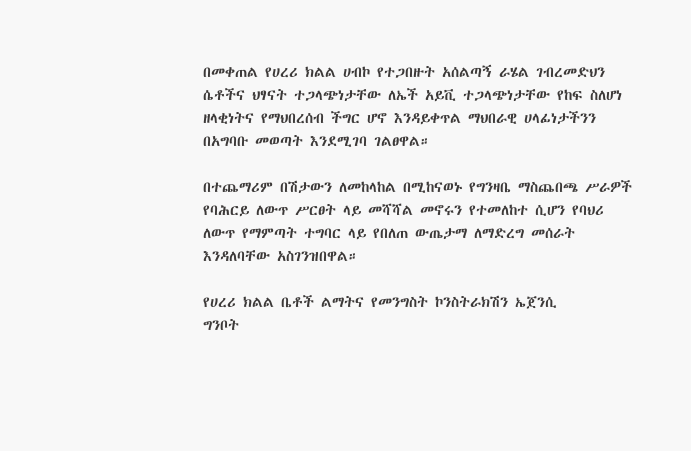በመቀጠል የሀረሪ ክልል ሀብኮ የተጋበዙት አሰልጣኝ ራሄል ገብረመድህን ሴቶችና ህፃናት ተጋላጭነታቸው ለኤች አይቪ ተጋላጭነታቸው የከፍ ስለሆነ ዘላቂነትና የማህበረሰብ ችግር ሆኖ እንዳይቀጥል ማህበራዊ ሀላፊነታችንን በአግባቡ መወጣት እንደሚገባ ገልፀዋል።

በተጨማሪም በሽታውን ለመከላከል በሚከናወኑ የግንዛቤ ማስጨበጫ ሥራዎች የባሕርይ ለውጥ ሥርፀት ላይ መሻሻል መኖሩን የተመለከተ ሲሆን የባህሪ ለውጥ የማምጣት ተግባር ላይ የበለጠ ውጤታማ ለማድረግ መሰራት እንዳለባቸው አስገንዝበዋል።

የሀረሪ ክልል ቤቶች ልማትና የመንግስት ኮንስትራክሽን ኤጀንሲ
ግንቦት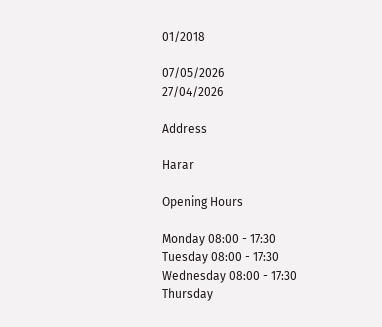01/2018

07/05/2026
27/04/2026

Address

Harar

Opening Hours

Monday 08:00 - 17:30
Tuesday 08:00 - 17:30
Wednesday 08:00 - 17:30
Thursday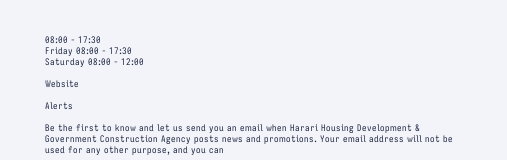08:00 - 17:30
Friday 08:00 - 17:30
Saturday 08:00 - 12:00

Website

Alerts

Be the first to know and let us send you an email when Harari Housing Development & Government Construction Agency posts news and promotions. Your email address will not be used for any other purpose, and you can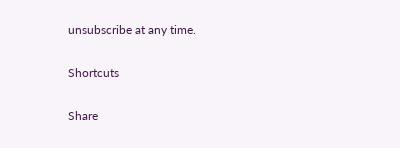unsubscribe at any time.

Shortcuts

Share